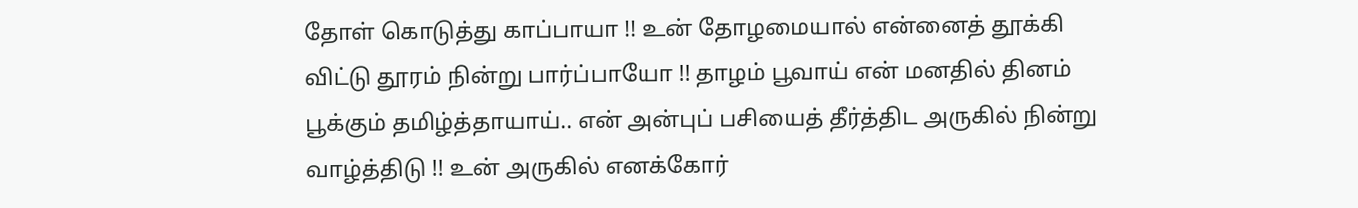தோள் கொடுத்து காப்பாயா !! உன் தோழமையால் என்னைத் தூக்கி விட்டு தூரம் நின்று பார்ப்பாயோ !! தாழம் பூவாய் என் மனதில் தினம் பூக்கும் தமிழ்த்தாயாய்.. என் அன்புப் பசியைத் தீர்த்திட அருகில் நின்று வாழ்த்திடு !! உன் அருகில் எனக்கோர்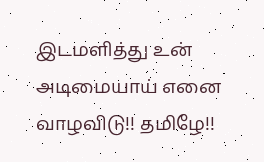இடமளித்து உன் அடிமையாய் எனை வாழவிடு!! தமிழே!!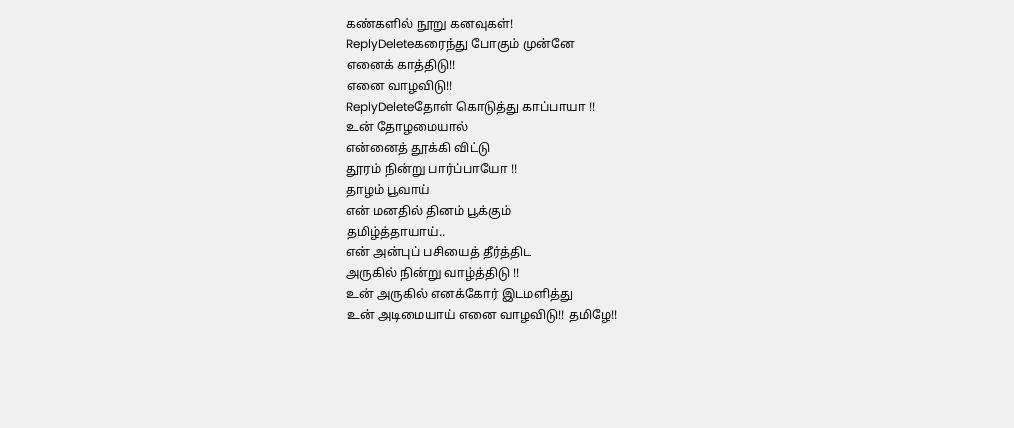கண்களில் நூறு கனவுகள்!
ReplyDeleteகரைந்து போகும் முன்னே
எனைக் காத்திடு!!
எனை வாழவிடு!!
ReplyDeleteதோள் கொடுத்து காப்பாயா !!
உன் தோழமையால்
என்னைத் தூக்கி விட்டு
தூரம் நின்று பார்ப்பாயோ !!
தாழம் பூவாய்
என் மனதில் தினம் பூக்கும்
தமிழ்த்தாயாய்..
என் அன்புப் பசியைத் தீர்த்திட
அருகில் நின்று வாழ்த்திடு !!
உன் அருகில் எனக்கோர் இடமளித்து
உன் அடிமையாய் எனை வாழவிடு!! தமிழே!!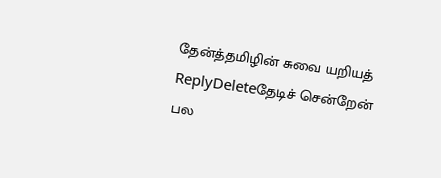தேன்த்தமிழின் சுவை யறியத்
ReplyDeleteதேடிச் சென்றேன் பல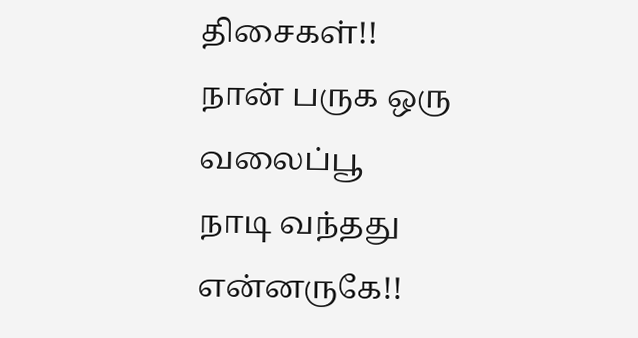திசைகள்!!
நான் பருக ஒரு வலைப்பூ
நாடி வந்தது என்னருகே!!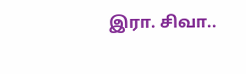இரா. சிவா..